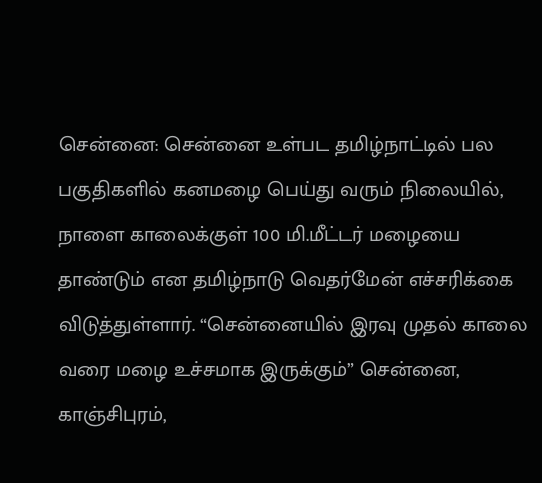சென்னை: சென்னை உள்பட தமிழ்நாட்டில் பல பகுதிகளில் கனமழை பெய்து வரும் நிலையில், நாளை காலைக்குள் 100 மி.மீட்டர் மழையை தாண்டும் என தமிழ்நாடு வெதர்மேன் எச்சரிக்கை விடுத்துள்ளார். “சென்னையில் இரவு முதல் காலை வரை மழை உச்சமாக இருக்கும்” சென்னை, காஞ்சிபுரம்,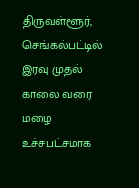திருவள்ளூர், செங்கல்பட்டில் இரவு முதல் காலை வரை மழை உச்சபட்சமாக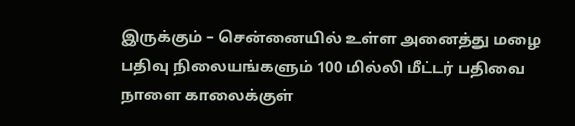இருக்கும் – சென்னையில் உள்ள அனைத்து மழை பதிவு நிலையங்களும் 100 மில்லி மீட்டர் பதிவை நாளை காலைக்குள்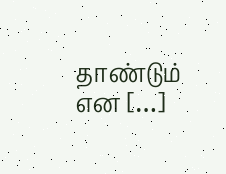தாண்டும் என […]